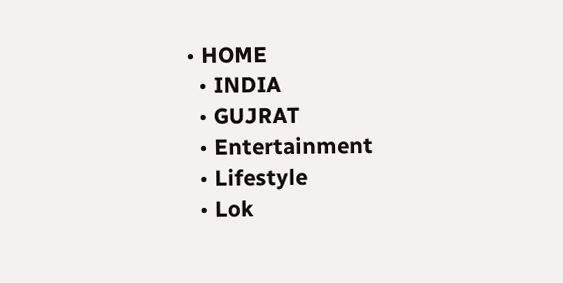• HOME
  • INDIA
  • GUJRAT
  • Entertainment
  • Lifestyle
  • Lok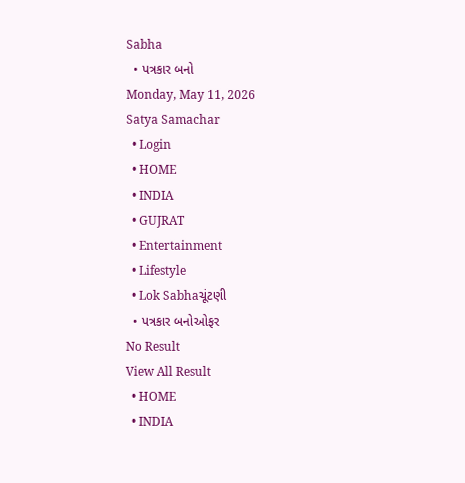Sabha
  • પત્રકાર બનો
Monday, May 11, 2026
Satya Samachar
  • Login
  • HOME
  • INDIA
  • GUJRAT
  • Entertainment
  • Lifestyle
  • Lok Sabhaચૂંટણી
  • પત્રકાર બનોઓફર
No Result
View All Result
  • HOME
  • INDIA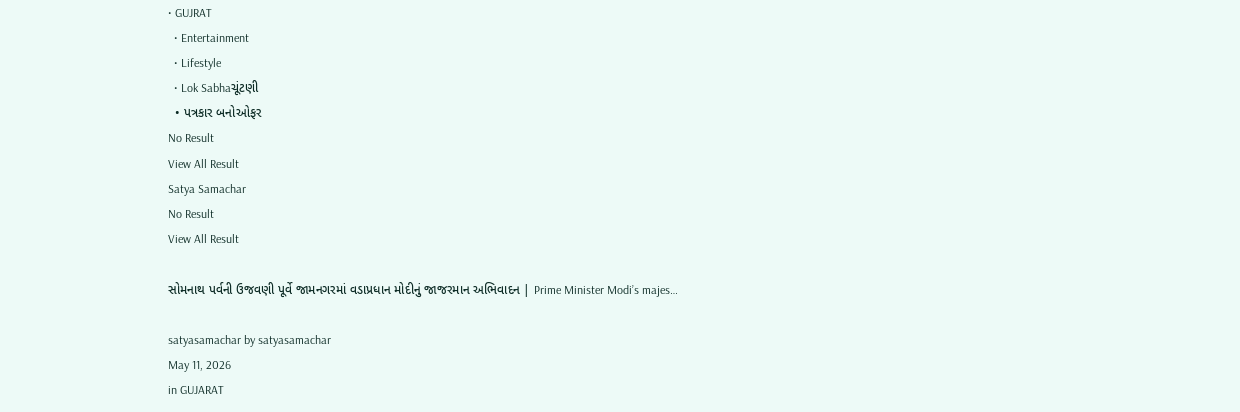• GUJRAT
  • Entertainment
  • Lifestyle
  • Lok Sabhaચૂંટણી
  • પત્રકાર બનોઓફર
No Result
View All Result
Satya Samachar
No Result
View All Result

સોમનાથ પર્વની ઉજવણી પૂર્વે જામનગરમાં વડાપ્રધાન મોદીનું જાજરમાન અભિવાદન | Prime Minister Modi’s majes…

satyasamachar by satyasamachar
May 11, 2026
in GUJARAT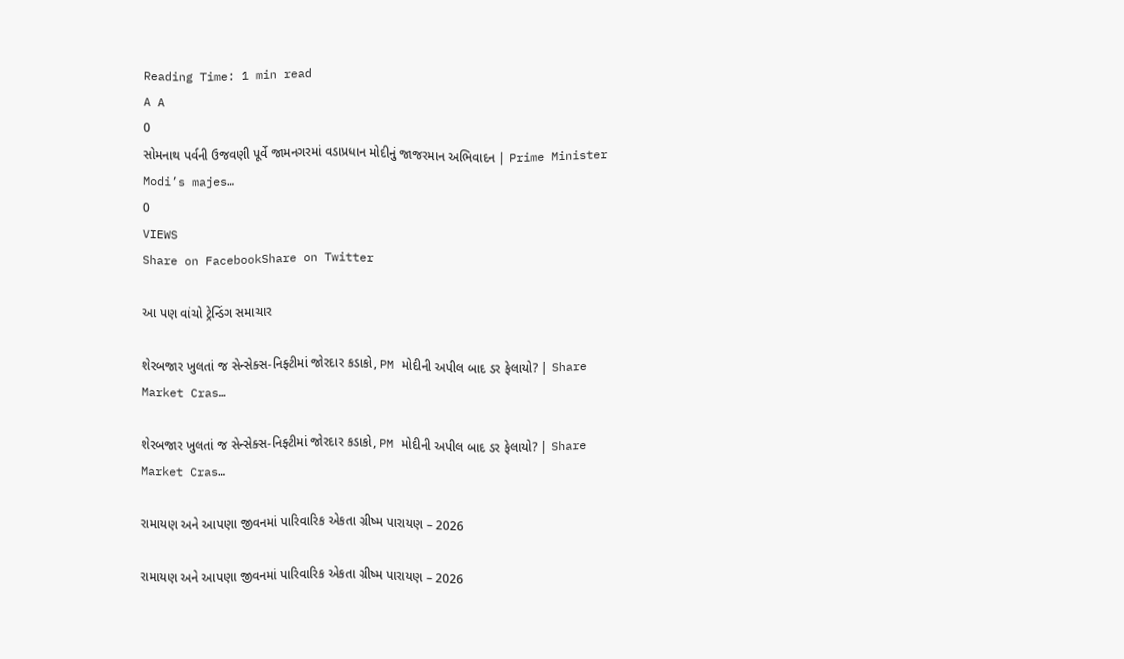Reading Time: 1 min read
A A
0
સોમનાથ પર્વની ઉજવણી પૂર્વે જામનગરમાં વડાપ્રધાન મોદીનું જાજરમાન અભિવાદન | Prime Minister Modi’s majes…
0
VIEWS
Share on FacebookShare on Twitter

આ પણ વાંચો ટ્રેન્ડિંગ સમાચાર

શેરબજાર ખુલતાં જ સેન્સેક્સ-નિફ્ટીમાં જોરદાર કડાકો, PM મોદીની અપીલ બાદ ડર ફેલાયો? | Share Market Cras…

શેરબજાર ખુલતાં જ સેન્સેક્સ-નિફ્ટીમાં જોરદાર કડાકો, PM મોદીની અપીલ બાદ ડર ફેલાયો? | Share Market Cras…

રામાયણ અને આપણા જીવનમાં પારિવારિક એકતા ગ્રીષ્મ પારાયણ – 2026

રામાયણ અને આપણા જીવનમાં પારિવારિક એકતા ગ્રીષ્મ પારાયણ – 2026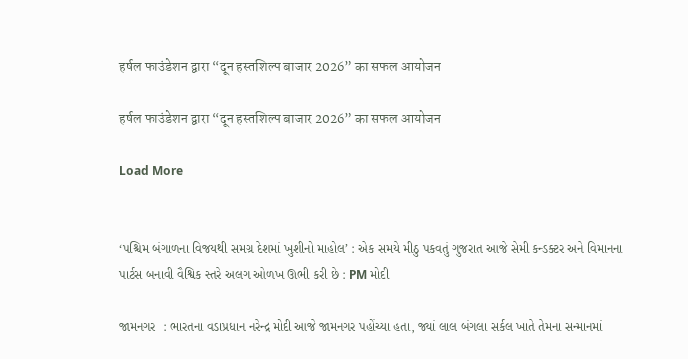हर्षल फाउंडेशन द्वारा “दून हस्तशिल्प बाजार 2026” का सफल आयोजन

हर्षल फाउंडेशन द्वारा “दून हस्तशिल्प बाजार 2026” का सफल आयोजन

Load More


‘પશ્ચિમ બંગાળના વિજયથી સમગ્ર દેશમાં ખુશીનો માહોલ’ : એક સમયે મીઠુ પકવતું ગુજરાત આજે સેમી કન્ડક્ટર અને વિમાનના પાર્ટસ બનાવી વૈશ્વિક સ્તરે અલગ ઓળખ ઊભી કરી છે : PM મોદી

જામનગર  : ભારતના વડાપ્રધાન નરેન્દ્ર મોદી આજે જામનગર પહોંચ્યા હતા, જ્યાં લાલ બંગલા સર્કલ ખાતે તેમના સન્માનમાં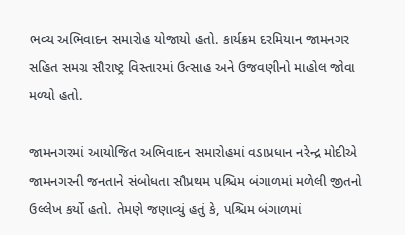ભવ્ય અભિવાદન સમારોહ યોજાયો હતો. કાર્યક્રમ દરમિયાન જામનગર સહિત સમગ્ર સૌરાષ્ટ્ર વિસ્તારમાં ઉત્સાહ અને ઉજવણીનો માહોલ જોવા મળ્યો હતો.

જામનગરમાં આયોજિત અભિવાદન સમારોહમાં વડાપ્રધાન નરેન્દ્ર મોદીએ જામનગરની જનતાને સંબોધતા સૌપ્રથમ પશ્ચિમ બંગાળમાં મળેલી જીતનો ઉલ્લેખ કર્યો હતો. તેમણે જણાવ્યું હતું કે, પશ્ચિમ બંગાળમાં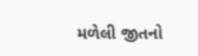મળેલી જીતનો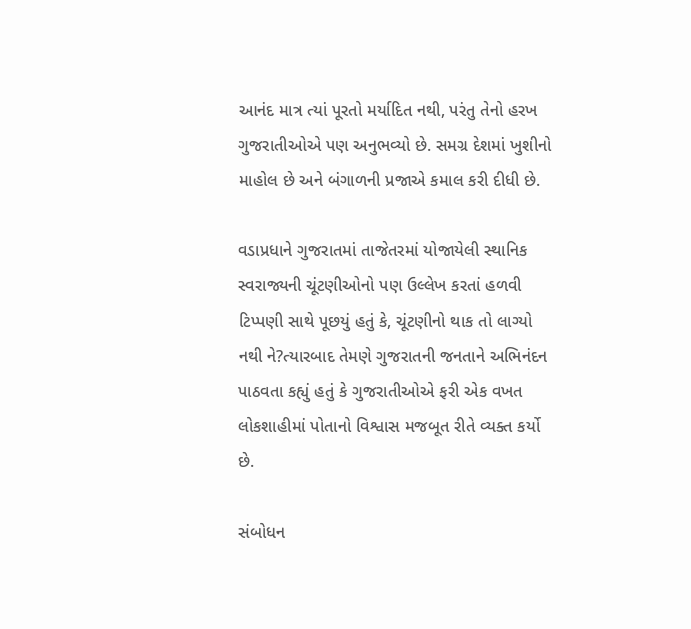આનંદ માત્ર ત્યાં પૂરતો મર્યાદિત નથી, પરંતુ તેનો હરખ ગુજરાતીઓએ પણ અનુભવ્યો છે. સમગ્ર દેશમાં ખુશીનો માહોલ છે અને બંગાળની પ્રજાએ કમાલ કરી દીધી છે.

વડાપ્રધાને ગુજરાતમાં તાજેતરમાં યોજાયેલી સ્થાનિક સ્વરાજ્યની ચૂંટણીઓનો પણ ઉલ્લેખ કરતાં હળવી ટિપ્પણી સાથે પૂછયું હતું કે, ચૂંટણીનો થાક તો લાગ્યો નથી ને?ત્યારબાદ તેમણે ગુજરાતની જનતાને અભિનંદન પાઠવતા કહ્યું હતું કે ગુજરાતીઓએ ફરી એક વખત લોકશાહીમાં પોતાનો વિશ્વાસ મજબૂત રીતે વ્યક્ત કર્યો છે.

સંબોધન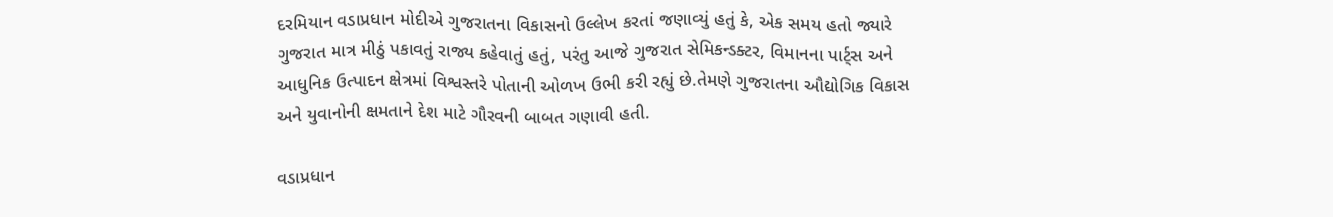દરમિયાન વડાપ્રધાન મોદીએ ગુજરાતના વિકાસનો ઉલ્લેખ કરતાં જણાવ્યું હતું કે, એક સમય હતો જ્યારે ગુજરાત માત્ર મીઠું પકાવતું રાજ્ય કહેવાતું હતું, પરંતુ આજે ગુજરાત સેમિકન્ડક્ટર, વિમાનના પાર્ટ્સ અને આધુનિક ઉત્પાદન ક્ષેત્રમાં વિશ્વસ્તરે પોતાની ઓળખ ઉભી કરી રહ્યું છે.તેમણે ગુજરાતના ઔદ્યોગિક વિકાસ અને યુવાનોની ક્ષમતાને દેશ માટે ગૌરવની બાબત ગણાવી હતી.

વડાપ્રધાન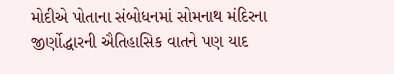મોદીએ પોતાના સંબોધનમાં સોમનાથ મંદિરના જીર્ણોદ્ધારની ઐતિહાસિક વાતને પણ યાદ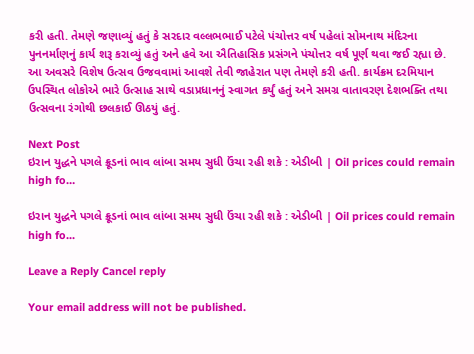કરી હતી. તેમણે જણાવ્યું હતું કે સરદાર વલ્લભભાઈ પટેલે પંચોત્તર વર્ષ પહેલાં સોમનાથ મંદિરના પુનનર્માણનું કાર્ય શરૂ કરાવ્યું હતું અને હવે આ ઐતિહાસિક પ્રસંગને પંચોત્તર વર્ષ પૂર્ણ થવા જઈ રહ્યા છે. આ અવસરે વિશેષ ઉત્સવ ઉજવવામાં આવશે તેવી જાહેરાત પણ તેમણે કરી હતી. કાર્યક્રમ દરમિયાન ઉપસ્થિત લોકોએ ભારે ઉત્સાહ સાથે વડાપ્રધાનનું સ્વાગત કર્યું હતું અને સમગ્ર વાતાવરણ દેશભક્તિ તથા ઉત્સવના રંગોથી છલકાઈ ઊઠયું હતું.

Next Post
ઇરાન યુદ્ધને પગલે ક્રૂડનાં ભાવ લાંબા સમય સુધી ઉંચા રહી શકે : એડીબી | Oil prices could remain high fo…

ઇરાન યુદ્ધને પગલે ક્રૂડનાં ભાવ લાંબા સમય સુધી ઉંચા રહી શકે : એડીબી | Oil prices could remain high fo...

Leave a Reply Cancel reply

Your email address will not be published.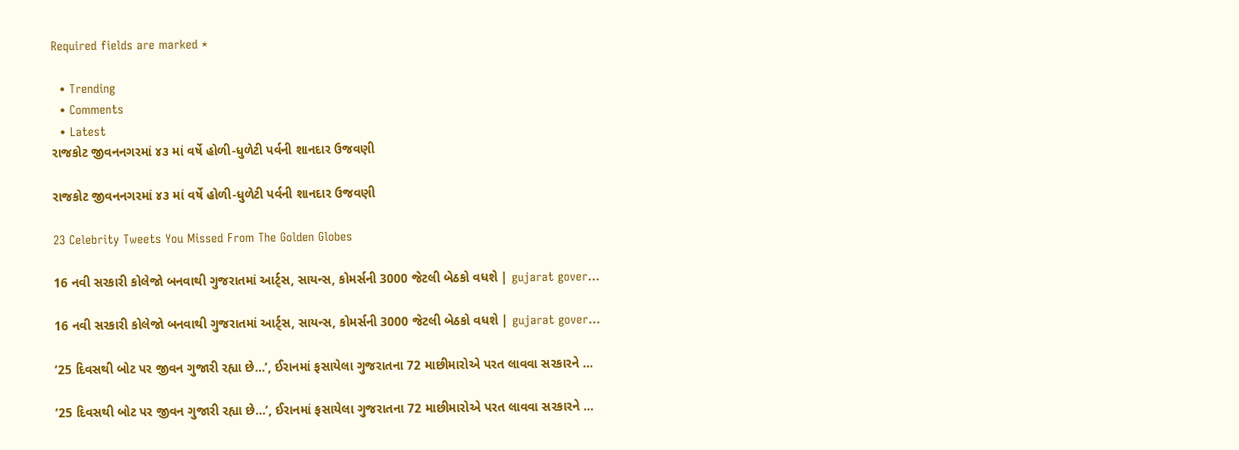Required fields are marked *

  • Trending
  • Comments
  • Latest
રાજકોટ જીવનનગરમાં ૪૩ માં વર્ષે હોળી-ધુળેટી પર્વની શાનદાર ઉજવણી

રાજકોટ જીવનનગરમાં ૪૩ માં વર્ષે હોળી-ધુળેટી પર્વની શાનદાર ઉજવણી

23 Celebrity Tweets You Missed From The Golden Globes

16 નવી સરકારી કોલેજો બનવાથી ગુજરાતમાં આર્ટ્સ, સાયન્સ, કોમર્સની 3000 જેટલી બેઠકો વધશે | gujarat gover…

16 નવી સરકારી કોલેજો બનવાથી ગુજરાતમાં આર્ટ્સ, સાયન્સ, કોમર્સની 3000 જેટલી બેઠકો વધશે | gujarat gover…

’25 દિવસથી બોટ પર જીવન ગુજારી રહ્યા છે…’, ઈરાનમાં ફસાયેલા ગુજરાતના 72 માછીમારોએ પરત લાવવા સરકારને …

’25 દિવસથી બોટ પર જીવન ગુજારી રહ્યા છે…’, ઈરાનમાં ફસાયેલા ગુજરાતના 72 માછીમારોએ પરત લાવવા સરકારને …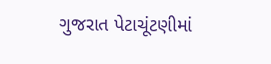ગુજરાત પેટાચૂંટણીમાં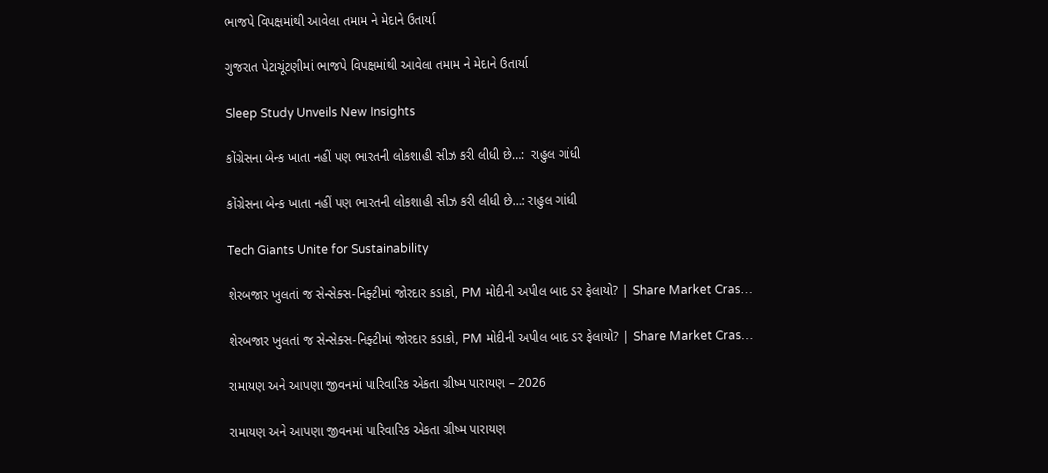ભાજપે વિપક્ષમાંથી આવેલા તમામ ને મેદાને ઉતાર્યા

ગુજરાત પેટાચૂંટણીમાં ભાજપે વિપક્ષમાંથી આવેલા તમામ ને મેદાને ઉતાર્યા

Sleep Study Unveils New Insights

કોંગ્રેસના બેન્ક ખાતા નહીં પણ ભારતની લોકશાહી સીઝ કરી લીધી છે…:  રાહુલ ગાંધી

કોંગ્રેસના બેન્ક ખાતા નહીં પણ ભારતની લોકશાહી સીઝ કરી લીધી છે…: રાહુલ ગાંધી

Tech Giants Unite for Sustainability

શેરબજાર ખુલતાં જ સેન્સેક્સ-નિફ્ટીમાં જોરદાર કડાકો, PM મોદીની અપીલ બાદ ડર ફેલાયો? | Share Market Cras…

શેરબજાર ખુલતાં જ સેન્સેક્સ-નિફ્ટીમાં જોરદાર કડાકો, PM મોદીની અપીલ બાદ ડર ફેલાયો? | Share Market Cras…

રામાયણ અને આપણા જીવનમાં પારિવારિક એકતા ગ્રીષ્મ પારાયણ – 2026

રામાયણ અને આપણા જીવનમાં પારિવારિક એકતા ગ્રીષ્મ પારાયણ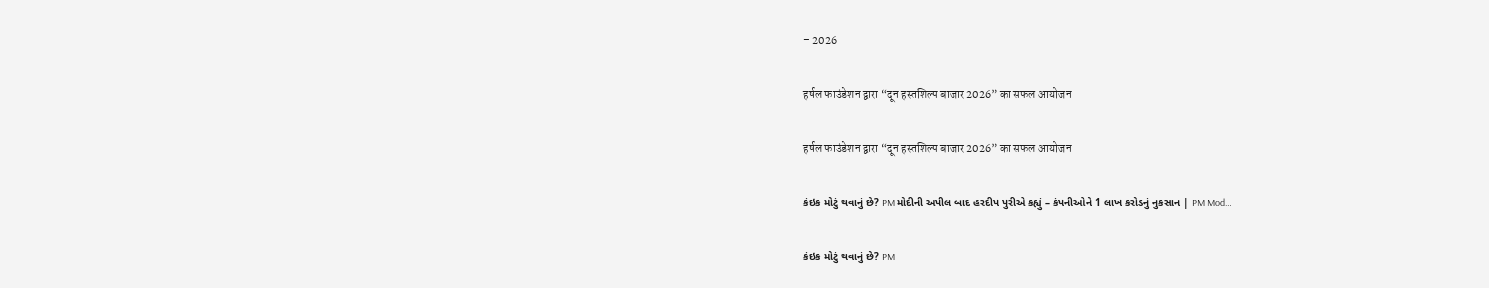– 2026

हर्षल फाउंडेशन द्वारा “दून हस्तशिल्प बाजार 2026” का सफल आयोजन

हर्षल फाउंडेशन द्वारा “दून हस्तशिल्प बाजार 2026” का सफल आयोजन

કંઇક મોટું થવાનું છે? PM મોદીની અપીલ બાદ હરદીપ પુરીએ કહ્યું – કંપનીઓને 1 લાખ કરોડનું નુકસાન | PM Mod…

કંઇક મોટું થવાનું છે? PM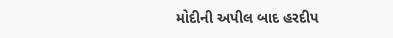મોદીની અપીલ બાદ હરદીપ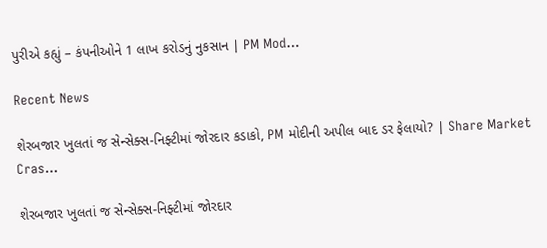પુરીએ કહ્યું – કંપનીઓને 1 લાખ કરોડનું નુકસાન | PM Mod…

Recent News

શેરબજાર ખુલતાં જ સેન્સેક્સ-નિફ્ટીમાં જોરદાર કડાકો, PM મોદીની અપીલ બાદ ડર ફેલાયો? | Share Market Cras…

શેરબજાર ખુલતાં જ સેન્સેક્સ-નિફ્ટીમાં જોરદાર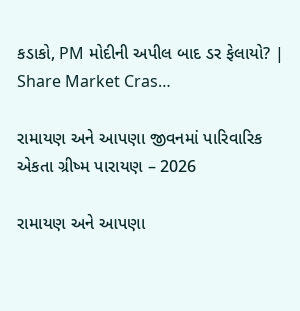કડાકો, PM મોદીની અપીલ બાદ ડર ફેલાયો? | Share Market Cras…

રામાયણ અને આપણા જીવનમાં પારિવારિક એકતા ગ્રીષ્મ પારાયણ – 2026

રામાયણ અને આપણા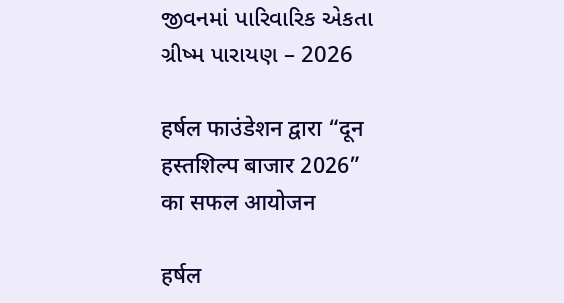જીવનમાં પારિવારિક એકતા ગ્રીષ્મ પારાયણ – 2026

हर्षल फाउंडेशन द्वारा “दून हस्तशिल्प बाजार 2026” का सफल आयोजन

हर्षल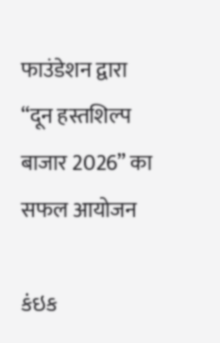फाउंडेशन द्वारा “दून हस्तशिल्प बाजार 2026” का सफल आयोजन

કંઇક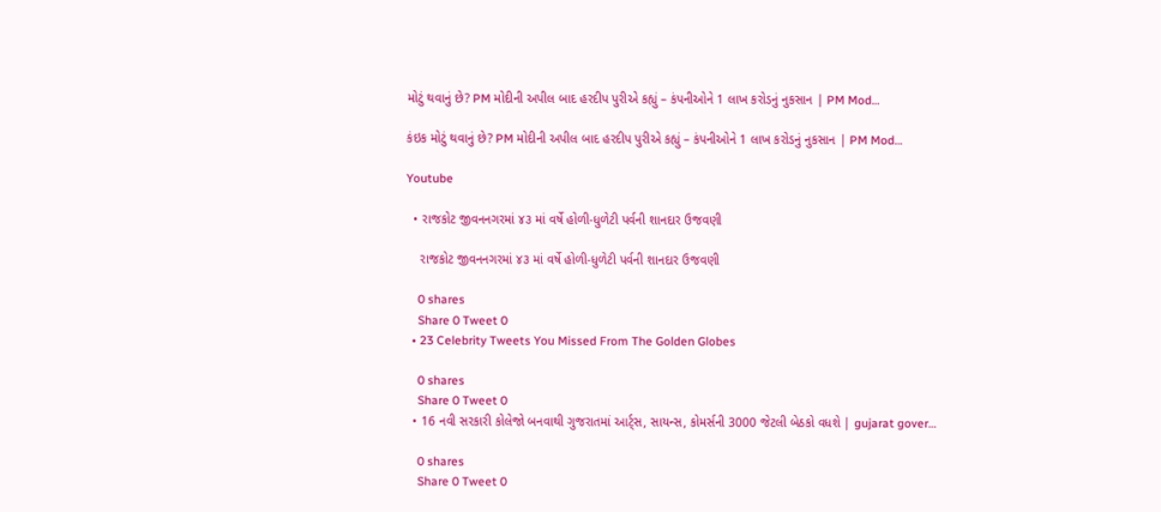મોટું થવાનું છે? PM મોદીની અપીલ બાદ હરદીપ પુરીએ કહ્યું – કંપનીઓને 1 લાખ કરોડનું નુકસાન | PM Mod…

કંઇક મોટું થવાનું છે? PM મોદીની અપીલ બાદ હરદીપ પુરીએ કહ્યું – કંપનીઓને 1 લાખ કરોડનું નુકસાન | PM Mod…

Youtube

  • રાજકોટ જીવનનગરમાં ૪૩ માં વર્ષે હોળી-ધુળેટી પર્વની શાનદાર ઉજવણી

    રાજકોટ જીવનનગરમાં ૪૩ માં વર્ષે હોળી-ધુળેટી પર્વની શાનદાર ઉજવણી

    0 shares
    Share 0 Tweet 0
  • 23 Celebrity Tweets You Missed From The Golden Globes

    0 shares
    Share 0 Tweet 0
  • 16 નવી સરકારી કોલેજો બનવાથી ગુજરાતમાં આર્ટ્સ, સાયન્સ, કોમર્સની 3000 જેટલી બેઠકો વધશે | gujarat gover…

    0 shares
    Share 0 Tweet 0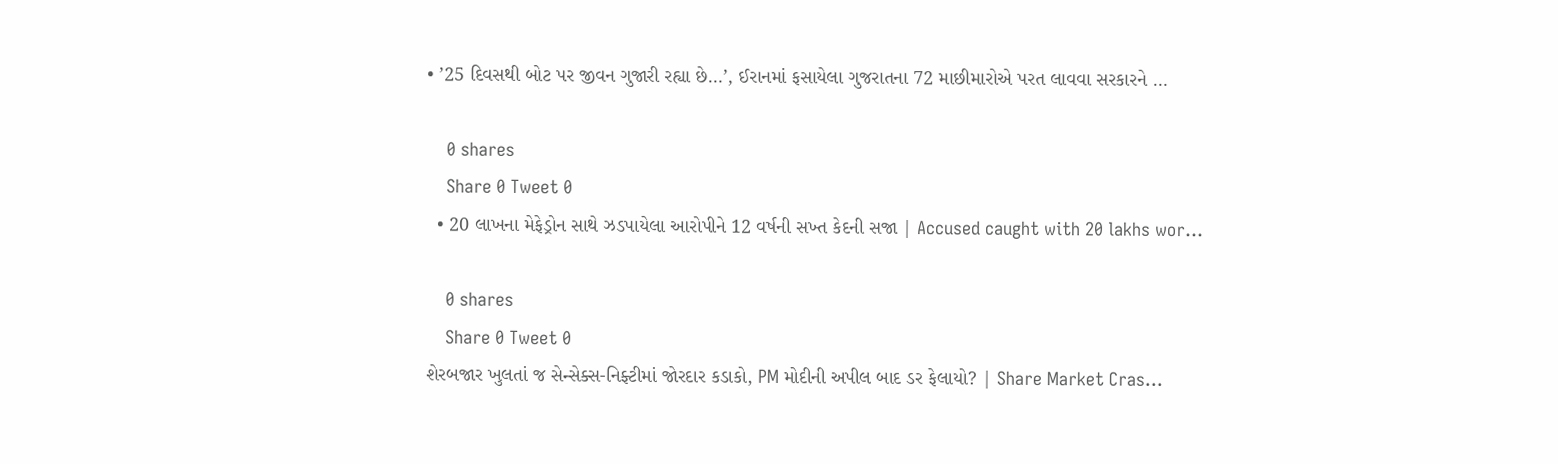• ’25 દિવસથી બોટ પર જીવન ગુજારી રહ્યા છે…’, ઈરાનમાં ફસાયેલા ગુજરાતના 72 માછીમારોએ પરત લાવવા સરકારને …

    0 shares
    Share 0 Tweet 0
  • 20 લાખના મેફેડ્રોન સાથે ઝડપાયેલા આરોપીને 12 વર્ષની સખ્ત કેદની સજા | Accused caught with 20 lakhs wor…

    0 shares
    Share 0 Tweet 0
શેરબજાર ખુલતાં જ સેન્સેક્સ-નિફ્ટીમાં જોરદાર કડાકો, PM મોદીની અપીલ બાદ ડર ફેલાયો? | Share Market Cras…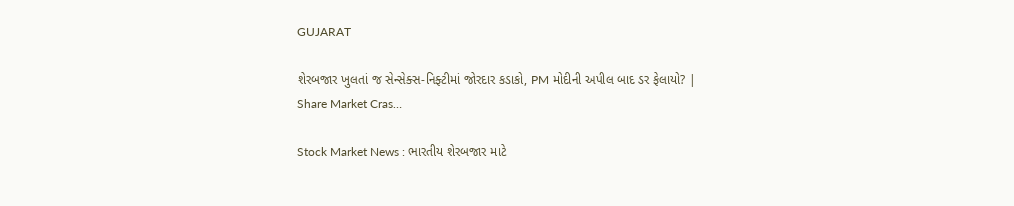GUJARAT

શેરબજાર ખુલતાં જ સેન્સેક્સ-નિફ્ટીમાં જોરદાર કડાકો, PM મોદીની અપીલ બાદ ડર ફેલાયો? | Share Market Cras…

Stock Market News : ભારતીય શેરબજાર માટે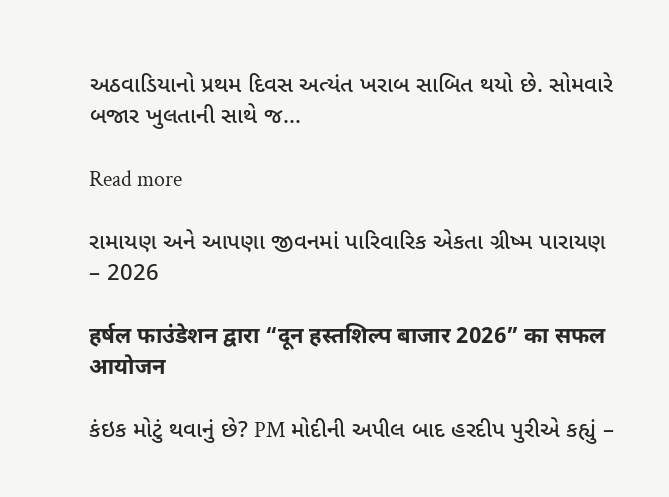અઠવાડિયાનો પ્રથમ દિવસ અત્યંત ખરાબ સાબિત થયો છે. સોમવારે બજાર ખુલતાની સાથે જ...

Read more

રામાયણ અને આપણા જીવનમાં પારિવારિક એકતા ગ્રીષ્મ પારાયણ – 2026

हर्षल फाउंडेशन द्वारा “दून हस्तशिल्प बाजार 2026” का सफल आयोजन

કંઇક મોટું થવાનું છે? PM મોદીની અપીલ બાદ હરદીપ પુરીએ કહ્યું –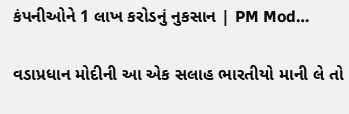કંપનીઓને 1 લાખ કરોડનું નુકસાન | PM Mod…

વડાપ્રધાન મોદીની આ એક સલાહ ભારતીયો માની લે તો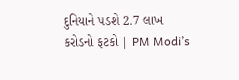દુનિયાને પડશે 2.7 લાખ કરોડનો ફટકો | PM Modi’s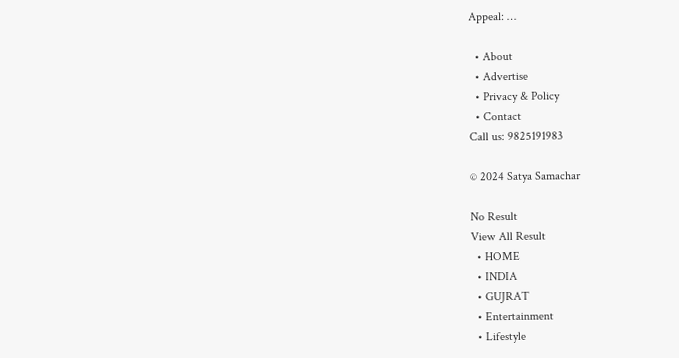Appeal: …

  • About
  • Advertise
  • Privacy & Policy
  • Contact
Call us: 9825191983

© 2024 Satya Samachar

No Result
View All Result
  • HOME
  • INDIA
  • GUJRAT
  • Entertainment
  • Lifestyle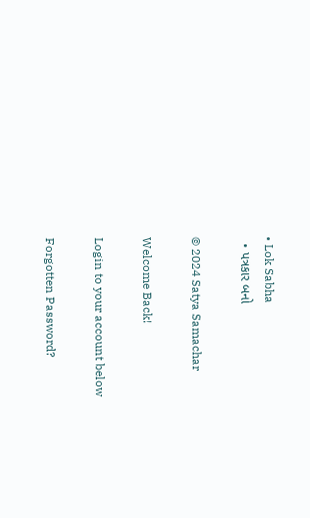• Lok Sabha
  • પત્રકાર બનો

© 2024 Satya Samachar

Welcome Back!

Login to your account below

Forgotten Password?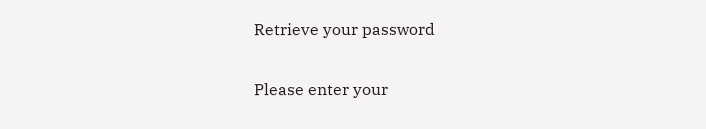Retrieve your password

Please enter your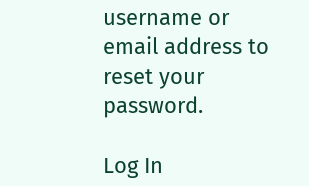username or email address to reset your password.

Log In